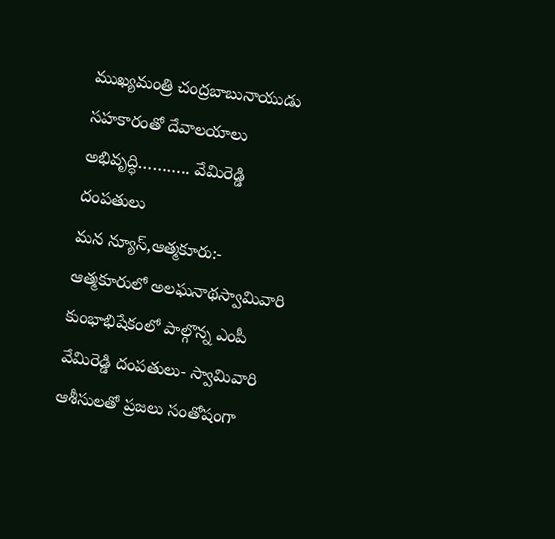ముఖ్యమంత్రి చంద్రబాబునాయుడు సహకారంతో దేవాలయాలు అభివృద్ధి……….. వేమిరెడ్డి దంపతులు
మన న్యూస్,ఆత్మకూరు:- ఆత్మకూరులో అలఘనాథస్వామివారి కుంభాభిషేకంలో పాల్గొన్న ఎంపీ వేమిరెడ్డి దంపతులు- స్వామివారి ఆశీసులతో ప్రజలు సంతోషంగా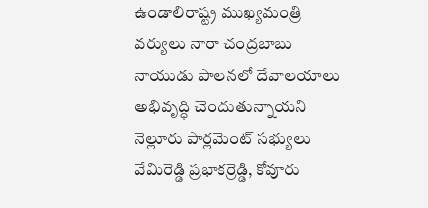ఉండాలిరాష్ట్ర ముఖ్యమంత్రి వర్యులు నారా చంద్రబాబు నాయుడు పాలనలో దేవాలయాలు అభివృద్ధి చెందుతున్నాయని నెల్లూరు పార్లమెంట్ సభ్యులు వేమిరెడ్డి ప్రభాకర్రెడ్డి, కోవూరు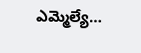ఎమ్మెల్యే…